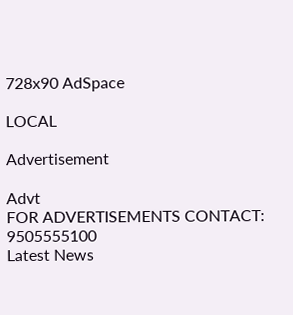728x90 AdSpace

LOCAL

Advertisement

Advt
FOR ADVERTISEMENTS CONTACT: 9505555100
Latest News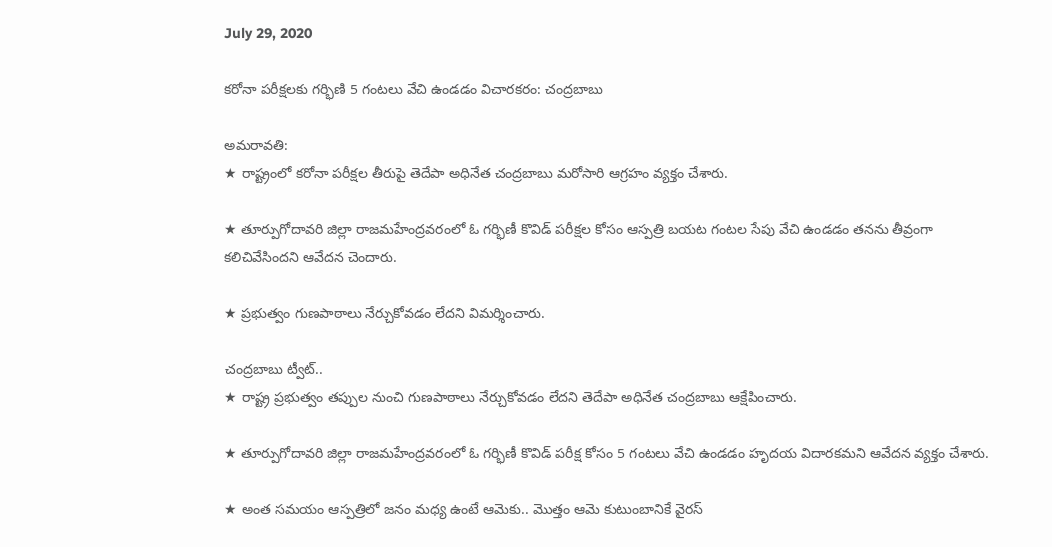July 29, 2020

కరోనా పరీక్షలకు గర్భిణి 5 గంటలు వేచి ఉండడం విచారకరం: చంద్రబాబు

అమరావతి:
★ రాష్ట్రంలో కరోనా పరీక్షల తీరుపై తెదేపా అధినేత చంద్రబాబు మరోసారి ఆగ్రహం వ్యక్తం చేశారు.

★ తూర్పుగోదావరి జిల్లా రాజమహేంద్రవరంలో ఓ గర్భిణీ కొవిడ్ పరీక్షల కోసం ఆస్పత్రి బయట గంటల సేపు వేచి ఉండడం తనను తీవ్రంగా కలిచివేసిందని ఆవేదన చెందారు.

★ ప్రభుత్వం గుణపాఠాలు నేర్చుకోవడం లేదని విమర్శించారు.

చంద్రబాబు ట్వీట్..
★ రాష్ట్ర ప్రభుత్వం తప్పుల నుంచి గుణపాఠాలు నేర్చుకోవడం లేదని తెదేపా అధినేత చంద్రబాబు ఆక్షేపించారు.

★ తూర్పుగోదావరి జిల్లా రాజమహేంద్రవరంలో ఓ గర్భిణీ కొవిడ్ పరీక్ష కోసం 5 గంటలు వేచి ఉండడం హృదయ విదారకమని ఆవేదన వ్యక్తం చేశారు.

★ అంత సమయం ఆస్పత్రిలో జనం మధ్య ఉంటే ఆమెకు.. మొత్తం ఆమె కుటుంబానికే వైరస్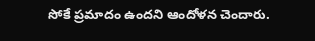సోకే ప్రమాదం ఉందని ఆందోళన చెందారు.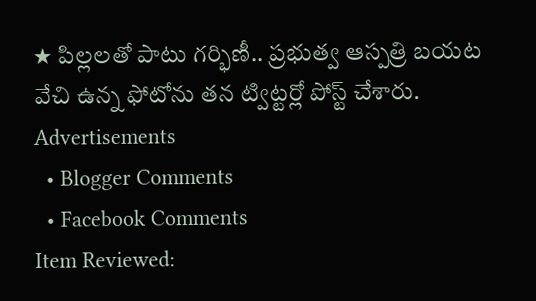★ పిల్లలతో పాటు గర్భిణీ.. ప్రభుత్వ ఆస్పత్రి బయట వేచి ఉన్న ఫోటోను తన ట్విట్టర్లో పోస్ట్ చేశారు.
Advertisements
  • Blogger Comments
  • Facebook Comments
Item Reviewed: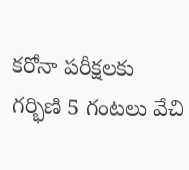కరోనా పరీక్షలకు గర్భిణి 5 గంటలు వేచి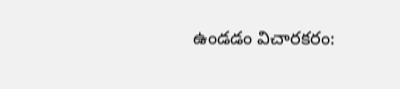ఉండడం విచారకరం: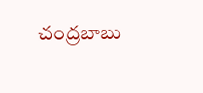చంద్రబాబు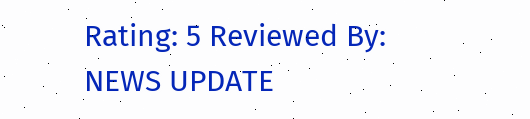Rating: 5 Reviewed By: NEWS UPDATE